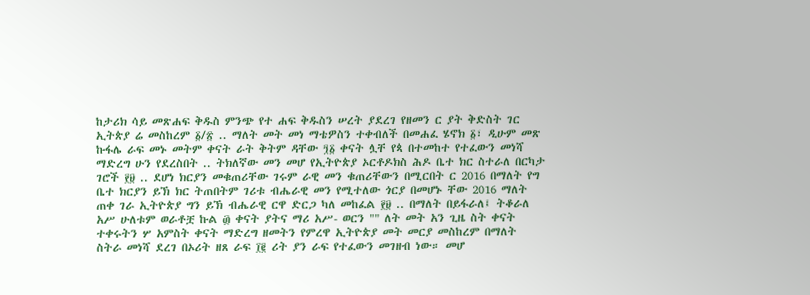ከታሪክ ሳይ መጽሐፍ ቅዱስ ምንጭ የተ ሐፍ ቅዱስን ሠረት ያደረገ የዘመን ር ያት ቅድስት ገር ኢትጵያ ሬ መስከረም ፩/፳ .. ማለት መት መነ ማቴዎስን ተቀብለች በመሐፈ ሄኖክ ፩፣ ዲሁም መጽ ኩፋሌ ራፍ መኑ መትም ቀናት ራት ቅትም ዳቸው ፺፩ ቀናት ሏቸ የጳ በተመከተ የተፈውን መነሻ ማድረግ ሁን የደረስበት .. ትክለኛው መን መሆ የኢትዮጵያ ኦርቶዶክስ ሕዶ ቤተ ክር ስተራለ በርካታ ገሮች ፻፱ .. ደሆነ ክርያን መቁጠሪቸው ገሩም ራዊ መን ቁጠሪቸውን በሚርበት ር 2016 በማለት የግ ቤተ ክርያን ይኽ ክር ትጠበትም ገሪቱ ብሔራዊ መን የሚተለው ጎርያ በመሆኑ ቸው 2016 ማለት ጠቀ ገራ ኢትዮጵያ ግን ይኽ ብሔራዊ ርዋ ድርጋ ካለ መከፈል ፻፱ .. በማለት በይፋራለ፤ ትቆራለ አሥ ሁለቱም ወራቶቿ ኩል ፴ ቀናት ያትና ማሪ አሥ- ወርን "" ለት መት አን ጊዜ ስት ቀናት ተቀሩትን ሦ አምስት ቀናት ማድረግ ዘመትን የምረዋ ኢትዮጵያ መት መርያ መስከረም በማለት ስትራ መነሻ ደረገ በኦሪት ዘጸ ራፍ ፲፪ ሪት ያን ራፍ የተፈውን መገዘብ ነው። መሆ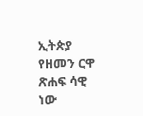ኢትጵያ የዘመን ርዋ ጽሐፍ ሳዊ ነው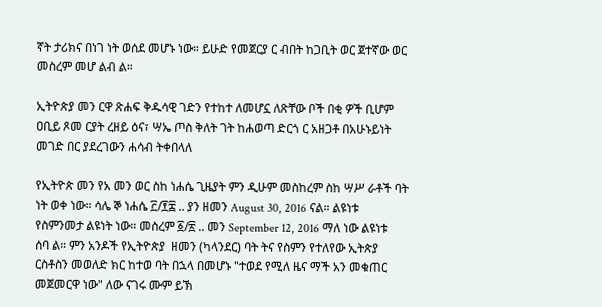ኛት ታሪክና በነገ ነት ወሰደ መሆኑ ነው። ይሁድ የመጀርያ ር ብበት ከጋቢት ወር ጀተኛው ወር መስረም መሆ ልብ ል።

ኢትዮጵያ መን ርዋ ጽሐፍ ቅዱሳዊ ገድን የተከተ ለመሆኗ ለጽቸው ቦች በቂ ዎች ቢሆም ዐቢይ ጾመ ርያት ረዘይ ዕና፣ ሣኤ ጦስ ቅለት ገት ከሐወጣ ድርጎ ር አዘጋቶ በአሁኑይነት መገድ በር ያደረገውን ሐሳብ ትቀበላለ

የኢትዮጵ መን የአ መን ወር ስከ ነሐሴ ጊዜያት ምን ዲሁም መስከረም ስከ ሣሥ ራቶች ባት ነት ወቀ ነው። ሳሌ ኞ ነሐሴ ፫/፻፰ .. ያን ዘመን August 30, 2016 ናል። ልዩነቱ የስምንመታ ልዩነት ነው። መስረም ፩/፳ .. መን September 12, 2016 ማለ ነው ልዩነቱ ሰባ ል። ምን አንዶች የኢትዮጵያ  ዘመን (ካላንደር) ባት ትና የስምን የተለየው ኢትጵያ ርስቶስን መወለድ ክር ከተወ ባት በኋላ በመሆኑ "ተወደ የሚለ ዜና ማች አን መቁጠር መጀመርዋ ነው" ለው ናገሩ ሙም ይኽ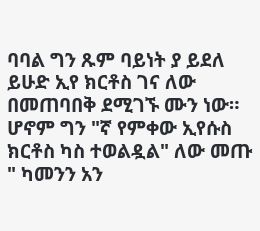ባባል ግን ጹም ባይነት ያ ይደለ ይሁድ ኢየ ክርቶስ ገና ለው በመጠባበቅ ደሚገኙ ሙን ነው። ሆኖም ግን "ኛ የምቀው ኢየሱስ ክርቶስ ካስ ተወልዷል" ለው መጡ " ካመንን አን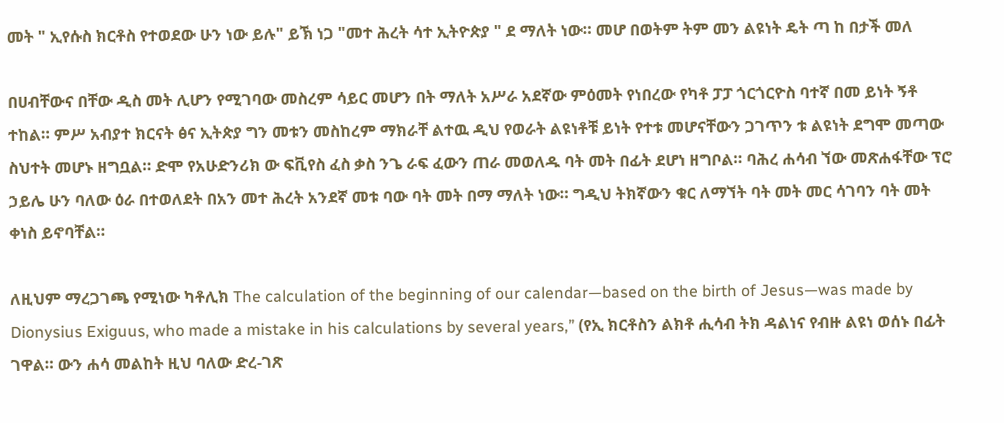መት " ኢየሱስ ክርቶስ የተወደው ሁን ነው ይሉ" ይኽ ነጋ "መተ ሕረት ሳተ ኢትዮጵያ " ደ ማለት ነው። መሆ በወትም ትም መን ልዩነት ዴት ጣ ከ በታች መለ

በሀብቸውና በቸው ዲስ መት ሊሆን የሚገባው መስረም ሳይር መሆን በት ማለት አሥራ አደኛው ምዕመት የነበረው የካቶ ፓፓ ጎርጎርዮስ ባተኛ በመ ይነት ኝቶ ተከል። ምሥ አብያተ ክርናት ፅና ኢትጵያ ግን መቱን መስከረም ማክራቸ ልተዉ ዲህ የወራት ልዩነቶቹ ይነት የተቱ መሆናቸውን ጋገጥን ቱ ልዩነት ደግሞ መጣው ስህተት መሆኑ ዘግቧል። ድሞ የአሁድንሪክ ው ፍቪየስ ፈስ ቃስ ንጌ ራፍ ፈውን ጠራ መወለዱ ባት መት በፊት ደሆነ ዘግቦል። ባሕረ ሐሳብ ኘው መጽሐፋቸው ፕሮ ኃይሌ ሁን ባለው ዕራ በተወለደት በአን መተ ሕረት አንደኛ መቱ ባው ባት መት በማ ማለት ነው። ግዲህ ትክኛውን ቁር ለማኘት ባት መት መር ሳገባን ባት መት ቀነስ ይኖባቸል።

ለዚህም ማረጋገጫ የሚነው ካቶሊክ The calculation of the beginning of our calendar—based on the birth of Jesus—was made by Dionysius Exiguus, who made a mistake in his calculations by several years,” (የኢ ክርቶስን ልክቶ ሒሳብ ትክ ዳልነና የብዙ ልዩነ ወሰኑ በፊት ገዋል። ውን ሐሳ መልከት ዚህ ባለው ድረ-ገጽ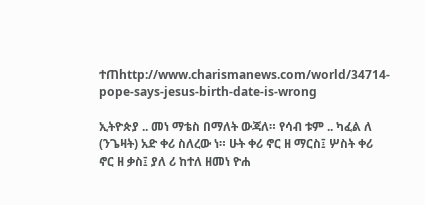ተጠhttp://www.charismanews.com/world/34714-pope-says-jesus-birth-date-is-wrong

ኢትዮጵያ .. መነ ማቴስ በማለት ውጃለ። የሳብ ቱም .. ካፈል ለ (ንጌዛት) አድ ቀሪ ስለረው ነ። ሁት ቀሪ ኖር ዘ ማርስ፤ ሦስት ቀሪ ኖር ዘ ቃስ፤ ያለ ሪ ከተለ ዘመነ ዮሐ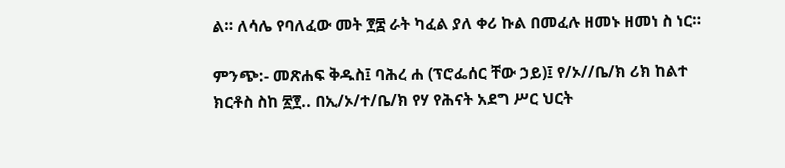ል። ለሳሌ የባለፈው መት ፻፰ ራት ካፈል ያለ ቀሪ ኩል በመፈሉ ዘመኑ ዘመነ ስ ነር።

ምንጭ:- መጽሐፍ ቅዱስ፤ ባሕረ ሐ (ፕሮፌሰር ቸው ኃይ)፤ የ/ኦ//ቤ/ክ ሪክ ከልተ ክርቶስ ስከ ፳፻.. በኢ/ኦ/ተ/ቤ/ክ የሃ የሕናት አደግ ሥር ህርት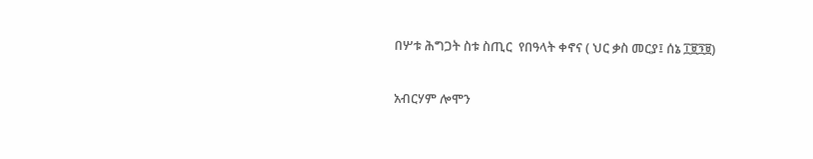በሦቱ ሕግጋት ስቱ ስጢር  የበዓላት ቀኖና ( ህር ቃስ መርያ፤ ሰኔ ፲፱፺፱)

አብርሃም ሎሞን